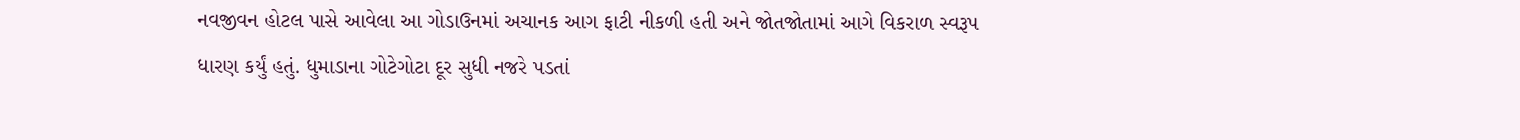નવજીવન હોટલ પાસે આવેલા આ ગોડાઉનમાં અચાનક આગ ફાટી નીકળી હતી અને જોતજોતામાં આગે વિકરાળ સ્વરૂપ ધારણ કર્યું હતું. ધુમાડાના ગોટેગોટા દૂર સુધી નજરે પડતાં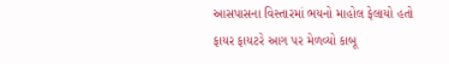આસપાસના વિસ્તારમાં ભયનો માહોલ ફેલાયો હતો
ફાયર ફાયટરે આગ પર મેળવ્યો કાબૂ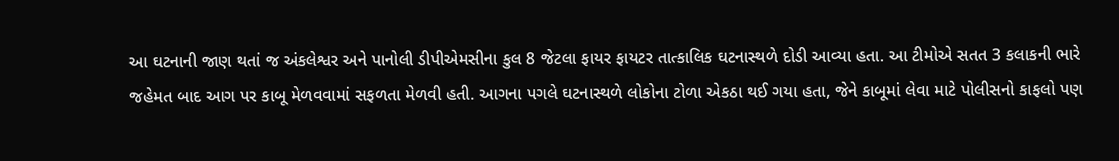આ ઘટનાની જાણ થતાં જ અંકલેશ્વર અને પાનોલી ડીપીએમસીના કુલ 8 જેટલા ફાયર ફાયટર તાત્કાલિક ઘટનાસ્થળે દોડી આવ્યા હતા. આ ટીમોએ સતત 3 કલાકની ભારે જહેમત બાદ આગ પર કાબૂ મેળવવામાં સફળતા મેળવી હતી. આગના પગલે ઘટનાસ્થળે લોકોના ટોળા એકઠા થઈ ગયા હતા, જેને કાબૂમાં લેવા માટે પોલીસનો કાફલો પણ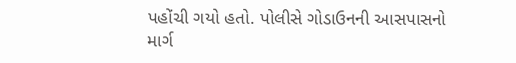પહોંચી ગયો હતો. પોલીસે ગોડાઉનની આસપાસનો માર્ગ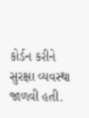કોર્ડન કરીને સુરક્ષા વ્યવસ્થા જાળવી હતી.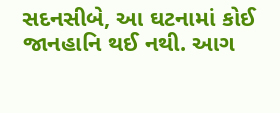સદનસીબે, આ ઘટનામાં કોઈ જાનહાનિ થઈ નથી. આગ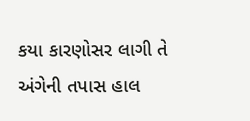કયા કારણોસર લાગી તે અંગેની તપાસ હાલ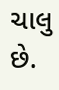ચાલુ છે.